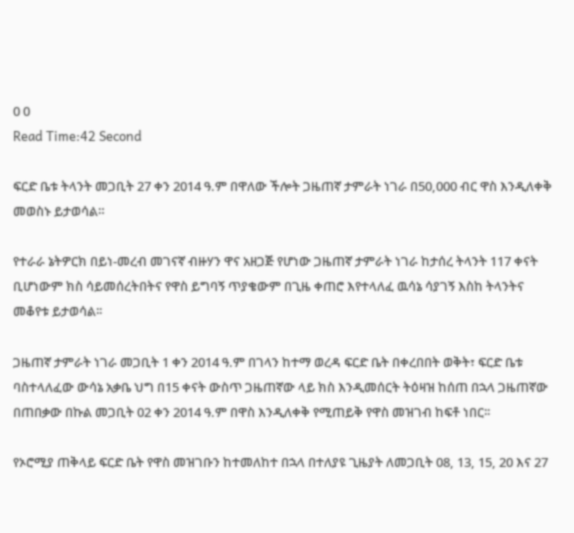0 0
Read Time:42 Second

ፍርድ ቤቱ ትላንት መጋቢት 27 ቀን 2014 ዓ.ም በዋለው ችሎት ጋዜጠኛ ታምራት ነገራ በ50,000 ብር ዋስ እንዲለቀቅ መወስኑ ይታወሳል።

የተራራ ኔትዎርክ በይነ-መረብ መገናኛ ብዙሃን ዋና አዘጋጅ የሆነው ጋዜጠኛ ታምራት ነገራ ከታሰረ ትላንት 117 ቀናት ቢሆነውም ክስ ሳይመሰረትበትና የዋስ ይግባኝ ጥያቄውም በጊዜ ቀጠሮ እየተላለፈ ዉሳኔ ሳያገኝ እስከ ትላንትና መቆየቱ ይታወሳል፡፡

ጋዜጠኛ ታምራት ነገራ መጋቢት 1 ቀን 2014 ዓ.ም በገላን ከተማ ወረዳ ፍርድ ቤት በቀረበበት ወቅት፣ ፍርድ ቤቱ ባስተላለፈው ውሳኔ አቃቤ ህግ በ15 ቀናት ውስጥ ጋዜጠኛው ላይ ክስ እንዲመሰርት ትዕዛዝ ከሰጠ በኋላ ጋዜጠኛው በጠበቃው በኩል መጋቢት 02 ቀን 2014 ዓ.ም በዋስ እንዲለቀቅ የሚጠይቅ የዋስ መዝገብ ከፍቶ ነበር፡፡

የኦሮሚያ ጠቅላይ ፍርድ ቤት የዋስ መዝገቡን ከተመለከተ በኋላ በተለያዩ ጊዜያት ለመጋቢት 08, 13, 15, 20 እና 27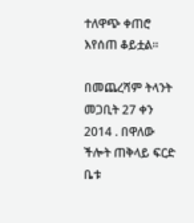ተለዋጭ ቀጠሮ እየሰጠ ቆይቷል።

በመጨረሻም ትላንት መጋቢት 27 ቀን 2014 . በዋለው ችሎት ጠቅላይ ፍርድ ቤቱ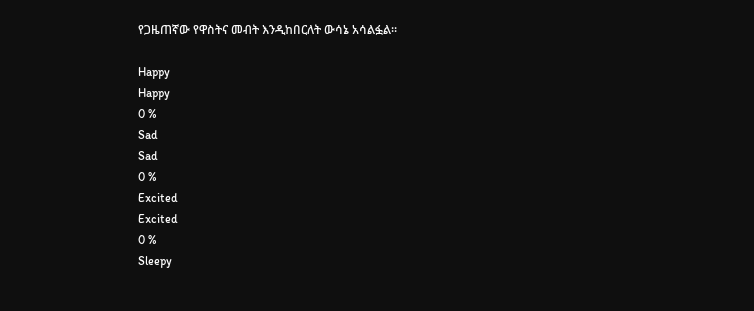የጋዜጠኛው የዋስትና መብት እንዲከበርለት ውሳኔ አሳልፏል።

Happy
Happy
0 %
Sad
Sad
0 %
Excited
Excited
0 %
Sleepy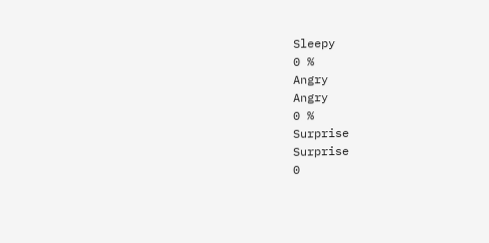Sleepy
0 %
Angry
Angry
0 %
Surprise
Surprise
0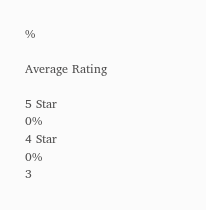%

Average Rating

5 Star
0%
4 Star
0%
3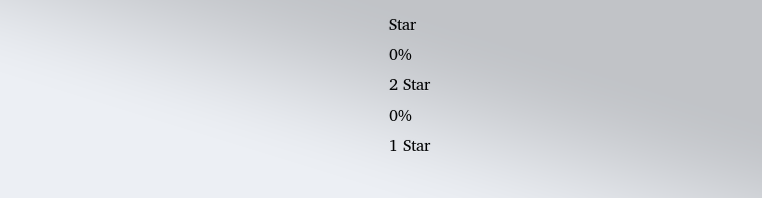Star
0%
2 Star
0%
1 Star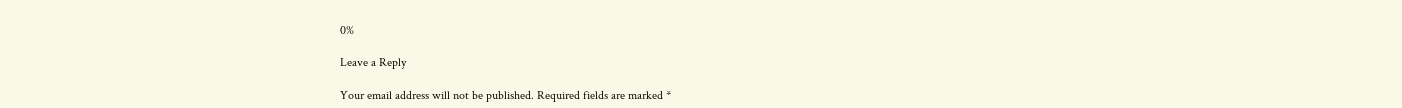0%

Leave a Reply

Your email address will not be published. Required fields are marked *